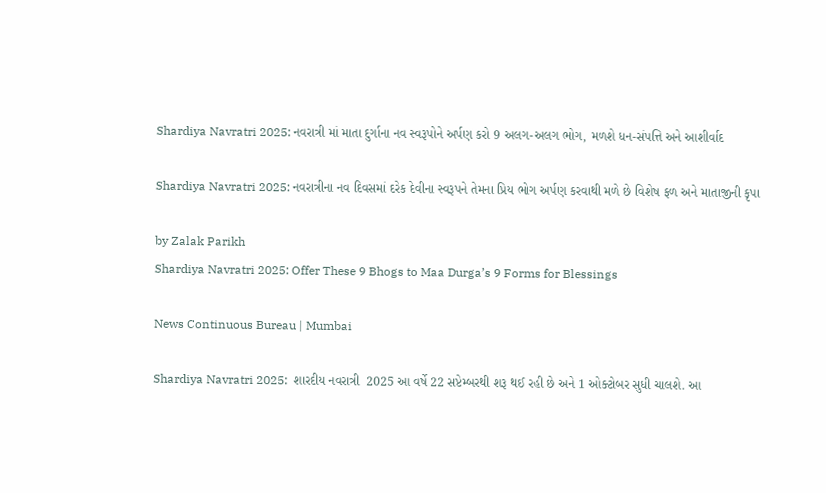Shardiya Navratri 2025: નવરાત્રી માં માતા દુર્ગાના નવ સ્વરૂપોને અર્પણ કરો 9 અલગ-અલગ ભોગ, મળશે ધન-સંપત્તિ અને આશીર્વાદ

Shardiya Navratri 2025: નવરાત્રીના નવ દિવસમાં દરેક દેવીના સ્વરૂપને તેમના પ્રિય ભોગ અર્પણ કરવાથી મળે છે વિશેષ ફળ અને માતાજીની કૃપા

by Zalak Parikh
Shardiya Navratri 2025: Offer These 9 Bhogs to Maa Durga’s 9 Forms for Blessings

News Continuous Bureau | Mumbai

Shardiya Navratri 2025:  શારદીય નવરાત્રી  2025 આ વર્ષે 22 સપ્ટેમ્બરથી શરૂ થઈ રહી છે અને 1 ઓક્ટોબર સુધી ચાલશે. આ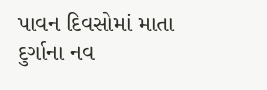પાવન દિવસોમાં માતા દુર્ગાના નવ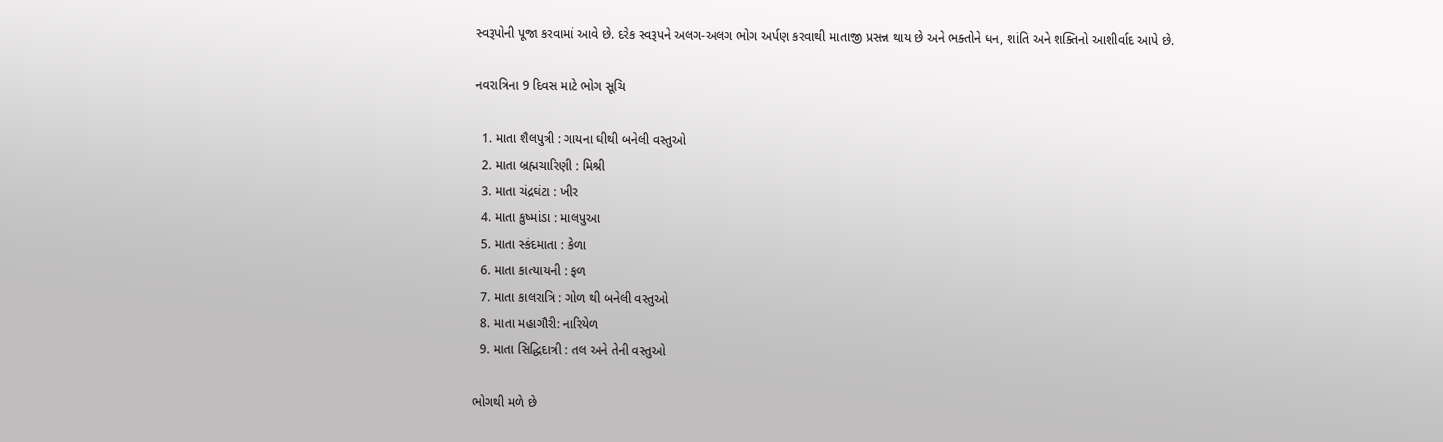સ્વરૂપોની પૂજા કરવામાં આવે છે. દરેક સ્વરૂપને અલગ-અલગ ભોગ અર્પણ કરવાથી માતાજી પ્રસન્ન થાય છે અને ભક્તોને ધન, શાંતિ અને શક્તિનો આશીર્વાદ આપે છે.

નવરાત્રિના 9 દિવસ માટે ભોગ સૂચિ

  1. માતા શૈલપુત્રી : ગાયના ઘીથી બનેલી વસ્તુઓ
  2. માતા બ્રહ્મચારિણી : મિશ્રી
  3. માતા ચંદ્રઘંટા : ખીર
  4. માતા કુષ્માંડા : માલપુઆ
  5. માતા સ્કંદમાતા : કેળા
  6. માતા કાત્યાયની : ફળ
  7. માતા કાલરાત્રિ : ગોળ થી બનેલી વસ્તુઓ
  8. માતા મહાગૌરી: નારિયેળ
  9. માતા સિદ્ધિદાત્રી : તલ અને તેની વસ્તુઓ

ભોગથી મળે છે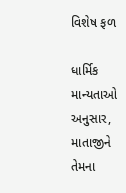વિશેષ ફળ

ધાર્મિક માન્યતાઓ અનુસાર, માતાજીને તેમના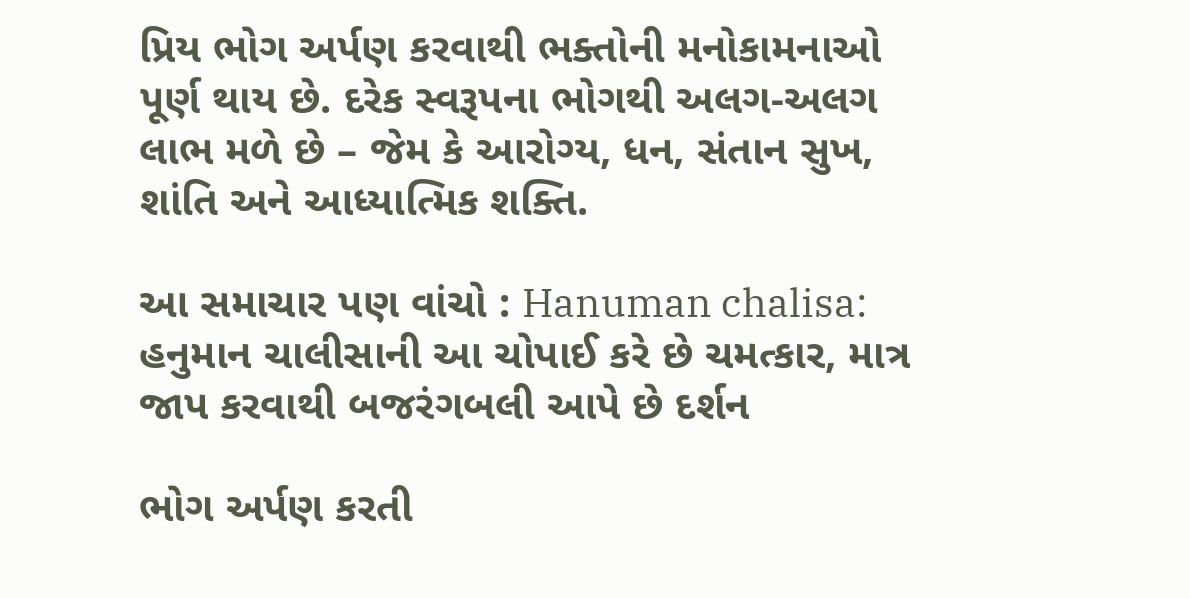પ્રિય ભોગ અર્પણ કરવાથી ભક્તોની મનોકામનાઓ પૂર્ણ થાય છે. દરેક સ્વરૂપના ભોગથી અલગ-અલગ લાભ મળે છે – જેમ કે આરોગ્ય, ધન, સંતાન સુખ, શાંતિ અને આધ્યાત્મિક શક્તિ.

આ સમાચાર પણ વાંચો : Hanuman chalisa: હનુમાન ચાલીસાની આ ચોપાઈ કરે છે ચમત્કાર, માત્ર જાપ કરવાથી બજરંગબલી આપે છે દર્શન

ભોગ અર્પણ કરતી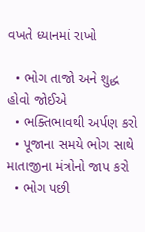વખતે ધ્યાનમાં રાખો

  • ભોગ તાજો અને શુદ્ધ હોવો જોઈએ
  • ભક્તિભાવથી અર્પણ કરો
  • પૂજાના સમયે ભોગ સાથે માતાજીના મંત્રોનો જાપ કરો
  • ભોગ પછી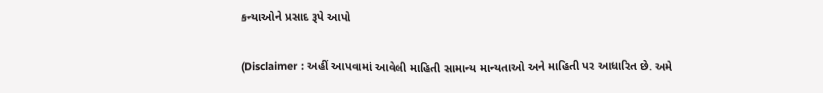કન્યાઓને પ્રસાદ રૂપે આપો

(Disclaimer : અહીં આપવામાં આવેલી માહિતી સામાન્ય માન્યતાઓ અને માહિતી પર આધારિત છે. અમે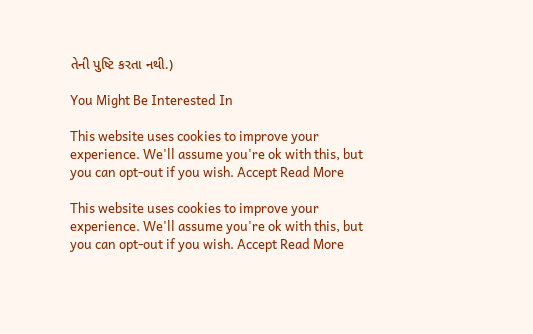તેની પુષ્ટિ કરતા નથી.)

You Might Be Interested In

This website uses cookies to improve your experience. We'll assume you're ok with this, but you can opt-out if you wish. Accept Read More

This website uses cookies to improve your experience. We'll assume you're ok with this, but you can opt-out if you wish. Accept Read More